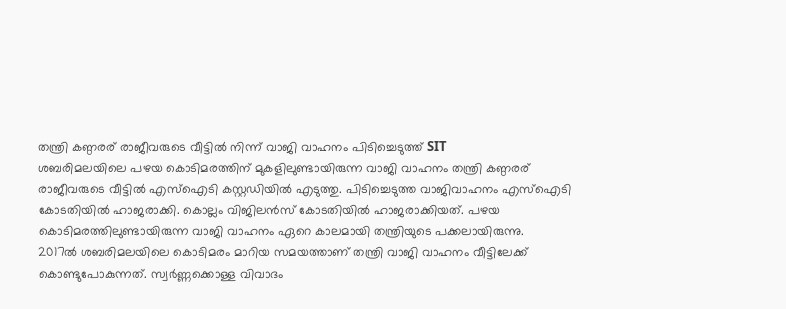തന്ത്രി കണ്ഠരര് രാജീവരുടെ വീട്ടിൽ നിന്ന് വാജി വാഹനം പിടിച്ചെടുത്ത് SIT
ശബരിമലയിലെ പഴയ കൊടിമരത്തിന് മുകളിലുണ്ടായിരുന്ന വാജി വാഹനം തന്ത്രി കണ്ഠരര് രാജീവരുടെ വീട്ടിൽ എസ്ഐടി കസ്റ്റഡിയിൽ എടുത്തു. പിടിച്ചെടുത്ത വാജിവാഹനം എസ്ഐടി കോടതിയിൽ ഹാജരാക്കി. കൊല്ലം വിജിലൻസ് കോടതിയിൽ ഹാജരാക്കിയത്. പഴയ കൊടിമരത്തിലുണ്ടായിരുന്ന വാജി വാഹനം ഏറെ കാലമായി തന്ത്രിയുടെ പക്കലായിരുന്നു.
2017ൽ ശബരിമലയിലെ കൊടിമരം മാറിയ സമയത്താണ് തന്ത്രി വാജി വാഹനം വീട്ടിലേക്ക് കൊണ്ടുപോകുന്നത്. സ്വർണ്ണക്കൊള്ള വിവാദം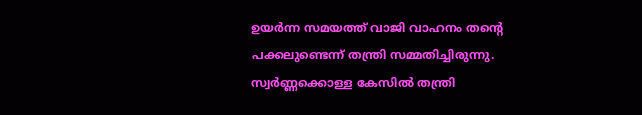ഉയർന്ന സമയത്ത് വാജി വാഹനം തന്റെ പക്കലുണ്ടെന്ന് തന്ത്രി സമ്മതിച്ചിരുന്നു. സ്വർണ്ണക്കൊള്ള കേസിൽ തന്ത്രി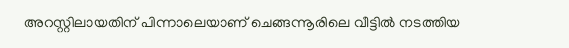അറസ്റ്റിലായതിന് പിന്നാലെയാണ് ചെങ്ങന്നൂരിലെ വീട്ടിൽ നടത്തിയ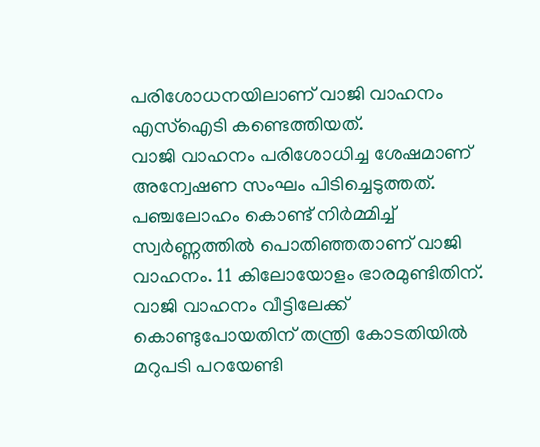പരിശോധനയിലാണ് വാജി വാഹനം എസ്ഐടി കണ്ടെത്തിയത്.
വാജി വാഹനം പരിശോധിച്ച ശേഷമാണ് അന്വേഷണ സംഘം പിടിച്ചെടുത്തത്. പഞ്ചലോഹം കൊണ്ട് നിർമ്മിച്ച് സ്വർണ്ണത്തിൽ പൊതിഞ്ഞതാണ് വാജി വാഹനം. 11 കിലോയോളം ഭാരമുണ്ടിതിന്. വാജി വാഹനം വീട്ടിലേക്ക് കൊണ്ടുപോയതിന് തന്ത്രി കോടതിയിൽ മറുപടി പറയേണ്ടി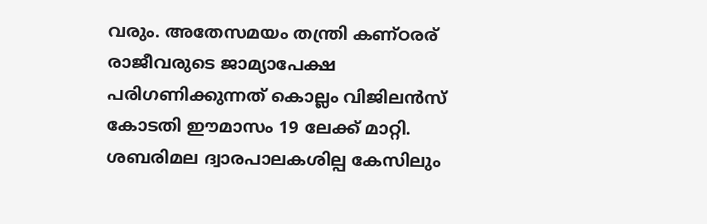വരും. അതേസമയം തന്ത്രി കണ്ഠരര് രാജീവരുടെ ജാമ്യാപേക്ഷ പരിഗണിക്കുന്നത് കൊല്ലം വിജിലൻസ് കോടതി ഈമാസം 19 ലേക്ക് മാറ്റി. ശബരിമല ദ്വാരപാലകശില്പ കേസിലും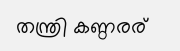തന്ത്രി കണ്ഠരര്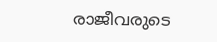രാജീവരുടെ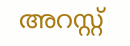അറസ്റ്റ്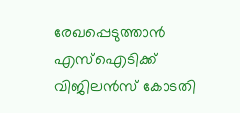രേഖപ്പെടുത്താൻ എസ്ഐടിക്ക് വിജിലൻസ് കോടതി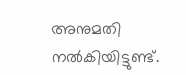അനുമതി നൽകിയിട്ടുണ്ട്.